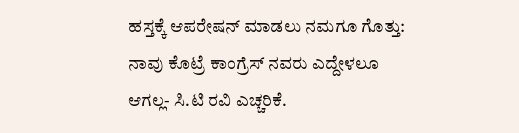ಹಸ್ತಕ್ಕೆ ಆಪರೇಷನ್ ಮಾಡಲು ನಮಗೂ ಗೊತ್ತು: ನಾವು ಕೊಟ್ರೆ ಕಾಂಗ್ರೆಸ್ ನವರು ಎದ್ದೇಳಲೂ ಆಗಲ್ಲ- ಸಿ.ಟಿ ರವಿ ಎಚ್ಚರಿಕೆ.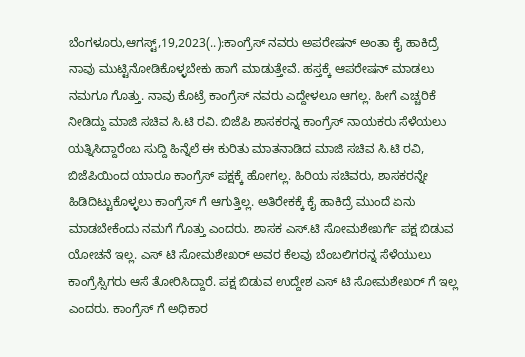ಬೆಂಗಳೂರು,ಆಗಸ್ಟ್,19,2023(..):ಕಾಂಗ್ರೆಸ್ ನವರು ಅಪರೇಷನ್ ಅಂತಾ ಕೈ ಹಾಕಿದ್ರೆ ನಾವು ಮುಟ್ಟಿನೋಡಿಕೊಳ್ಳಬೇಕು ಹಾಗೆ ಮಾಡುತ್ತೇವೆ. ಹಸ್ತಕ್ಕೆ ಆಪರೇಷನ್ ಮಾಡಲು ನಮಗೂ ಗೊತ್ತು. ನಾವು ಕೊಟ್ರೆ ಕಾಂಗ್ರೆಸ್ ನವರು ಎದ್ದೇಳಲೂ ಆಗಲ್ಲ. ಹೀಗೆ ಎಚ್ಚರಿಕೆ ನೀಡಿದ್ದು ಮಾಜಿ ಸಚಿವ ಸಿ.ಟಿ ರವಿ. ಬಿಜೆಪಿ ಶಾಸಕರನ್ನ ಕಾಂಗ್ರೆಸ್ ನಾಯಕರು ಸೆಳೆಯಲು ಯತ್ನಿಸಿದ್ದಾರೆಂಬ ಸುದ್ದಿ ಹಿನ್ನೆಲೆ ಈ ಕುರಿತು ಮಾತನಾಡಿದ ಮಾಜಿ ಸಚಿವ ಸಿ.ಟಿ ರವಿ, ಬಿಜೆಪಿಯಿಂದ ಯಾರೂ ಕಾಂಗ್ರೆಸ್ ಪಕ್ಷಕ್ಕೆ ಹೋಗಲ್ಲ. ಹಿರಿಯ ಸಚಿವರು, ಶಾಸಕರನ್ನೇ ಹಿಡಿದಿಟ್ಟುಕೊಳ್ಳಲು ಕಾಂಗ್ರೆಸ್ ಗೆ ಆಗುತ್ತಿಲ್ಲ. ಅತಿರೇಕಕ್ಕೆ ಕೈ ಹಾಕಿದ್ರೆ ಮುಂದೆ ಏನು ಮಾಡಬೇಕೆಂದು ನಮಗೆ ಗೊತ್ತು ಎಂದರು. ಶಾಸಕ ಎಸ್.ಟಿ ಸೋಮಶೇಖರ್ಗೆ ಪಕ್ಷ ಬಿಡುವ ಯೋಚನೆ ಇಲ್ಲ. ಎಸ್ ಟಿ ಸೋಮಶೇಖರ್ ಅವರ ಕೆಲವು ಬೆಂಬಲಿಗರನ್ನ ಸೆಳೆಯುಲು ಕಾಂಗ್ರೆಸ್ಸಿಗರು ಆಸೆ ತೋರಿಸಿದ್ದಾರೆ. ಪಕ್ಷ ಬಿಡುವ ಉದ್ದೇಶ ಎಸ್ ಟಿ ಸೋಮಶೇಖರ್ ಗೆ ಇಲ್ಲ ಎಂದರು. ಕಾಂಗ್ರೆಸ್ ಗೆ ಅಧಿಕಾರ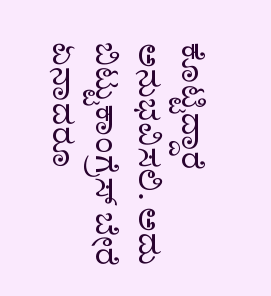ಕೊಟ್ಟಿದ್ದಾರೆ ಅನುಭವಿಸಲಿ. ಅದು ಬಿಟ್ಟುಕಾಂಗ್ರೆಸ್ ಬೇರೆ ಏನಾದರೂ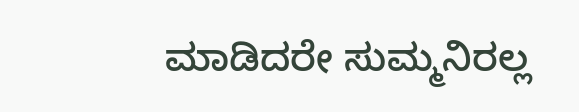ಮಾಡಿದರೇ ಸುಮ್ಮನಿರಲ್ಲ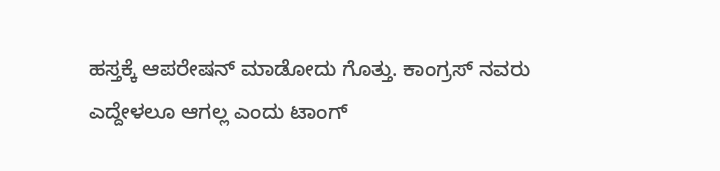ಹಸ್ತಕ್ಕೆ ಆಪರೇಷನ್ ಮಾಡೋದು ಗೊತ್ತು. ಕಾಂಗ್ರಸ್ ನವರು ಎದ್ದೇಳಲೂ ಆಗಲ್ಲ ಎಂದು ಟಾಂಗ್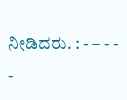ನೀಡಿದರು. : - – - - -